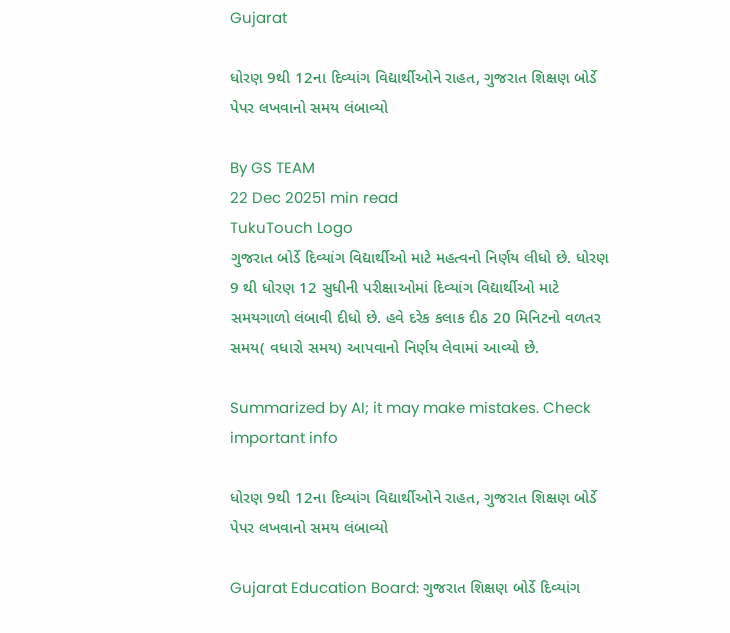Gujarat

ધોરણ 9થી 12ના દિવ્યાંગ વિદ્યાર્થીઓને રાહત, ગુજરાત શિક્ષણ બોર્ડે પેપર લખવાનો સમય લંબાવ્યો

By GS TEAM
22 Dec 20251 min read
TukuTouch Logo
ગુજરાત બોર્ડે દિવ્યાંગ વિદ્યાર્થીઓ માટે મહત્વનો નિર્ણય લીધો છે. ધોરણ 9 થી ધોરણ 12 સુધીની પરીક્ષાઓમાં દિવ્યાંગ વિદ્યાર્થીઓ માટે સમયગાળો લંબાવી દીધો છે. હવે દરેક કલાક દીઠ 20 મિનિટનો વળતર સમય( વધારો સમય) આપવાનો નિર્ણય લેવામાં આવ્યો છે.

Summarized by AI; it may make mistakes. Check important info

ધોરણ 9થી 12ના દિવ્યાંગ વિદ્યાર્થીઓને રાહત, ગુજરાત શિક્ષણ બોર્ડે પેપર લખવાનો સમય લંબાવ્યો

Gujarat Education Board: ગુજરાત શિક્ષણ બોર્ડે દિવ્યાંગ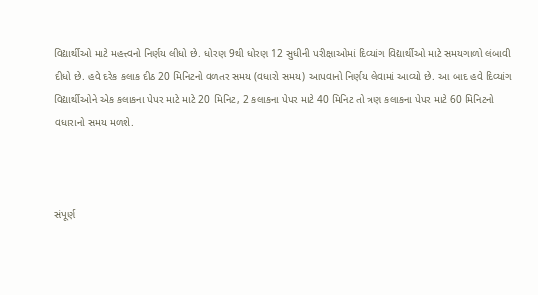વિદ્યાર્થીઓ માટે મહત્ત્વનો નિર્ણય લીધો છે. ધોરણ 9થી ધોરણ 12 સુધીની પરીક્ષાઓમાં દિવ્યાંગ વિદ્યાર્થીઓ માટે સમયગાળો લંબાવી દીધો છે. હવે દરેક કલાક દીઠ 20 મિનિટનો વળતર સમય (વધારો સમય) આપવાનો નિર્ણય લેવામાં આવ્યો છે. આ બાદ હવે દિવ્યાંગ વિદ્યાર્થીઓને એક કલાકના પેપર માટે માટે 20 મિનિટ, 2 કલાકના પેપર માટે 40 મિનિટ તો ત્રણ કલાકના પેપર માટે 60 મિનિટનો વધારાનો સમય મળશે.



સંપૂર્ણ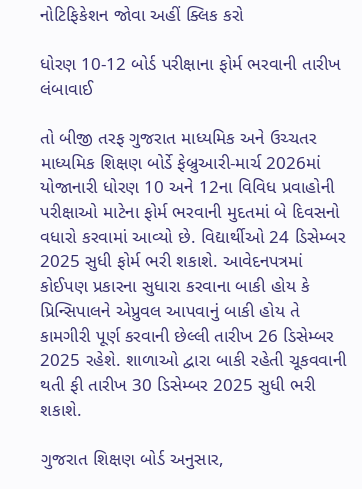નોટિફિકેશન જોવા અહીં ક્લિક કરો

ધોરણ 10-12 બોર્ડ પરીક્ષાના ફોર્મ ભરવાની તારીખ લંબાવાઈ

તો બીજી તરફ ગુજરાત માધ્યમિક અને ઉચ્ચતર માધ્યમિક શિક્ષણ બોર્ડે ફેબ્રુઆરી-માર્ચ 2026માં યોજાનારી ધોરણ 10 અને 12ના વિવિધ પ્રવાહોની પરીક્ષાઓ માટેના ફોર્મ ભરવાની મુદતમાં બે દિવસનો વધારો કરવામાં આવ્યો છે. વિદ્યાર્થીઓ 24 ડિસેમ્બર 2025 સુધી ફોર્મ ભરી શકાશે. આવેદનપત્રમાં કોઈપણ પ્રકારના સુધારા કરવાના બાકી હોય કે પ્રિન્સિપાલને એપ્રુવલ આપવાનું બાકી હોય તે કામગીરી પૂર્ણ કરવાની છેલ્લી તારીખ 26 ડિસેમ્બર 2025 રહેશે. શાળાઓ દ્વારા બાકી રહેતી ચૂકવવાની થતી ફી તારીખ 30 ડિસેમ્બર 2025 સુધી ભરી શકાશે.

ગુજરાત શિક્ષણ બોર્ડ અનુસાર,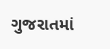ગુજરાતમાં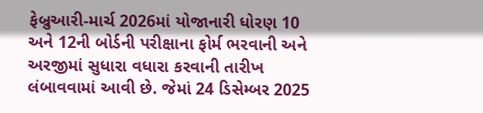ફેબ્રુઆરી-માર્ચ 2026માં યોજાનારી ધોરણ 10 અને 12ની બોર્ડની પરીક્ષાના ફોર્મ ભરવાની અને અરજીમાં સુધારા વધારા કરવાની તારીખ લંબાવવામાં આવી છે. જેમાં 24 ડિસેમ્બર 2025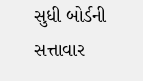સુધી બોર્ડની સત્તાવાર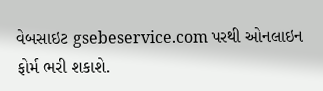વેબસાઇટ gsebeservice.com પરથી ઓનલાઇન ફોર્મ ભરી શકાશે.